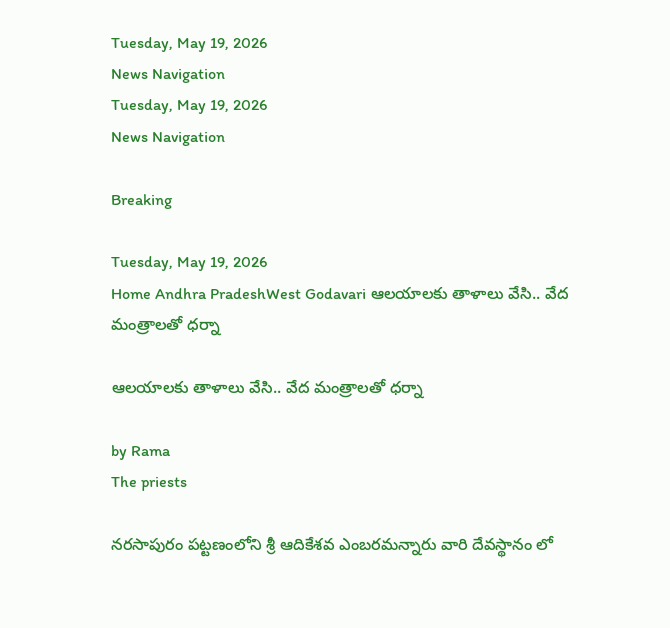Tuesday, May 19, 2026
News Navigation
Tuesday, May 19, 2026
News Navigation

Breaking

Tuesday, May 19, 2026
Home Andhra PradeshWest Godavari ఆలయాలకు తాళాలు వేసి.. వేద మంత్రాలతో ధర్నా

ఆలయాలకు తాళాలు వేసి.. వేద మంత్రాలతో ధర్నా

by Rama
The priests

నరసాపురం పట్టణంలోని శ్రీ ఆదికేశవ ఎంబరమన్నారు వారి దేవస్థానం లో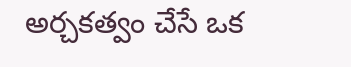అర్చకత్వం చేసే ఒక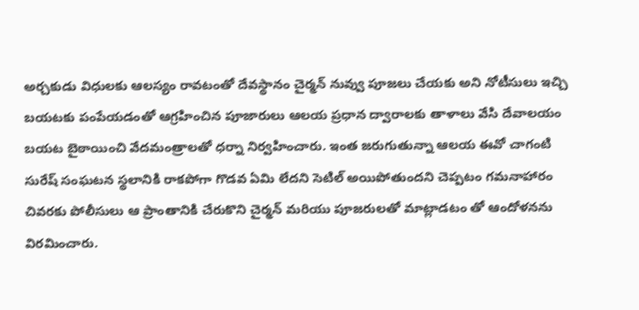అర్చకుడు విధులకు ఆలస్యం రావటంతో దేవస్థానం చైర్మన్ నువ్వు పూజలు చేయకు అని నోటీసులు ఇచ్చి బయటకు పంపేయడంతో ఆగ్రహించిన పూజారులు ఆలయ ప్రధాన ద్వారాలకు తాళాలు వేసి దేవాలయం బయట బైఠాయించి వేదమంత్రాలతో ధర్నా నిర్వహించారు. ఇంత జరుగుతున్నా ఆలయ ఈవో చాగంటి సురేష్ సంఘటన స్థలానికి రాకపోగా గొడవ ఏమి లేదని సెటిల్ అయిపోతుందని చెప్పటం గమనాహారం చివరకు పోలీసులు ఆ ప్రాంతానికి చేరుకొని చైర్మన్ మరియు పూజరులతో మాట్లాడటం తో ఆందోళనను విరమించారు.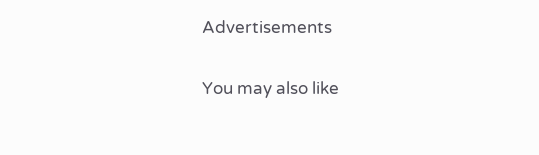Advertisements

You may also like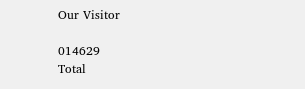Our Visitor

014629
Total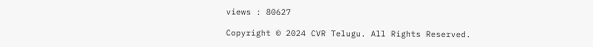views : 80627

Copyright © 2024 CVR Telugu. All Rights Reserved.